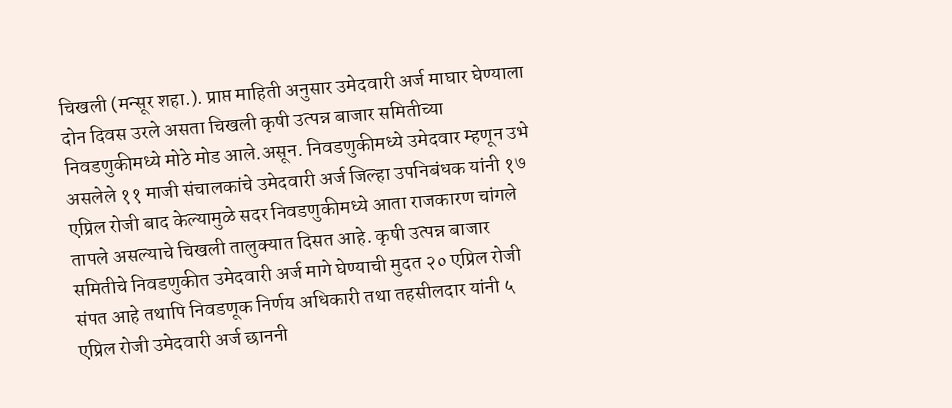चिखली (मन्सूर शहा.). प्राप्त माहिती अनुसार उमेदवारी अर्ज माघार घेण्याला दोन दिवस उरले असता चिखली कृषी उत्पन्न बाजार समितीच्या निवडणुकीमध्ये मोठे मोड आले.असून. निवडणुकीमध्ये उमेदवार म्हणून उभे असलेले ११ माजी संचालकांचे उमेदवारी अर्ज जिल्हा उपनिबंधक यांनी १७ एप्रिल रोजी बाद केल्यामुळे सदर निवडणुकीमध्ये आता राजकारण चांगले तापले असल्याचे चिखली तालुक्यात दिसत आहे. कृषी उत्पन्न बाजार समितीचे निवडणुकीत उमेदवारी अर्ज मागे घेण्याची मुदत २० एप्रिल रोजी संपत आहे तथापि निवडणूक निर्णय अधिकारी तथा तहसीलदार यांनी ५ एप्रिल रोजी उमेदवारी अर्ज छाननी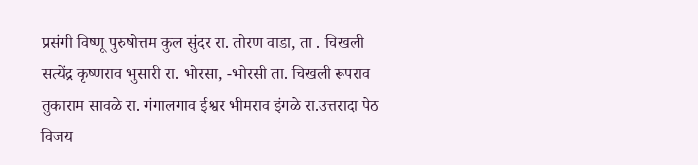प्रसंगी विष्णू पुरुषोत्तम कुल सुंदर रा. तोरण वाडा, ता . चिखली सत्येंद्र कृष्णराव भुसारी रा. भोरसा, -भोरसी ता. चिखली रूपराव तुकाराम सावळे रा. गंगालगाव ईश्वर भीमराव इंगळे रा.उत्तरादा पेठ विजय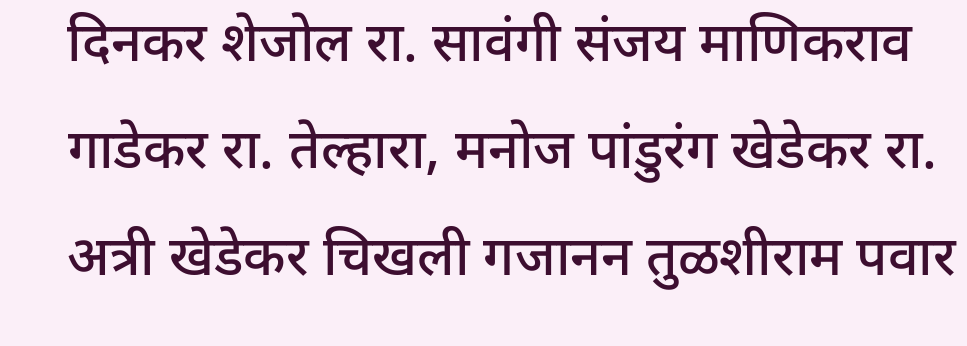दिनकर शेजोल रा. सावंगी संजय माणिकराव गाडेकर रा. तेल्हारा, मनोज पांडुरंग खेडेकर रा. अत्री खेडेकर चिखली गजानन तुळशीराम पवार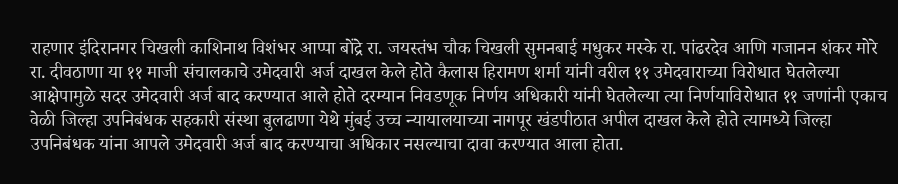राहणार इंदिरानगर चिखली काशिनाथ विशंभर आप्पा बोंद्रे रा. जयस्तंभ चौक चिखली सुमनबाई मधुकर मस्के रा. पांढरदेव आणि गजानन शंकर मोरे रा. दीवठाणा या ११ माजी संचालकाचे उमेदवारी अर्ज दाखल केले होते कैलास हिरामण शर्मा यांनी वरील ११ उमेदवाराच्या विरोधात घेतलेल्या आक्षेपामुळे सदर उमेदवारी अर्ज बाद करण्यात आले होते दरम्यान निवडणूक निर्णय अधिकारी यांनी घेतलेल्या त्या निर्णयाविरोधात ११ जणांनी एकाच वेळी जिल्हा उपनिबंधक सहकारी संस्था बुलढाणा येथे मुंबई उच्च न्यायालयाच्या नागपूर खंडपीठात अपील दाखल केले होते त्यामध्ये जिल्हा उपनिबंधक यांना आपले उमेदवारी अर्ज बाद करण्याचा अधिकार नसल्याचा दावा करण्यात आला होता.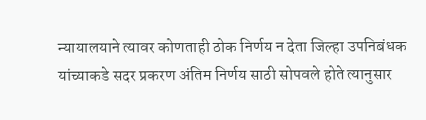न्यायालयाने त्यावर कोणताही ठोक निर्णय न देता जिल्हा उपनिबंधक यांच्याकडे सदर प्रकरण अंतिम निर्णय साठी सोपवले होते त्यानुसार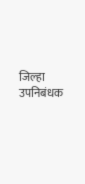जिल्हा उपनिबंधक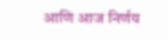आणि आज निर्णय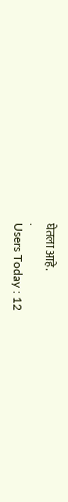घेतला आहे.
.
Users Today : 12